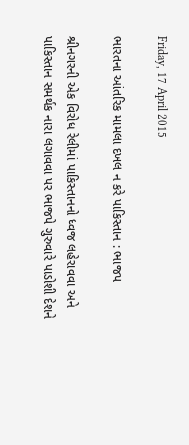Friday, 17 April 2015

ભારતના આંતરિક મામલા દખલ ન કરે પાકિસ્તાન : ભાજપ

શ્રીનગરની એક વિરોધ રેલીમાં પાકિસ્તાનનો ધ્વજ લહેરાવવા અને પાકિસ્તાન સમર્થક નારા લગાવવા પર ભાજપે ગુરુવારે પાડોશી દેશને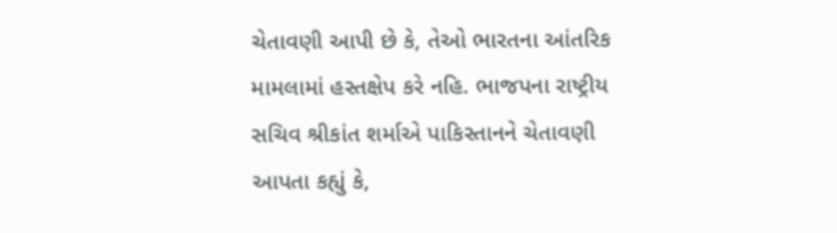ચેતાવણી આપી છે કે, તેઓ ભારતના આંતરિક મામલામાં હસ્તક્ષેપ કરે નહિ. ભાજપના રાષ્ટ્રીય સચિવ શ્રીકાંત શર્માએ પાકિસ્તાનને ચેતાવણી આપતા કહ્યું કે,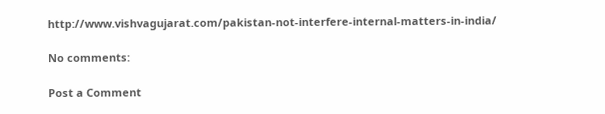http://www.vishvagujarat.com/pakistan-not-interfere-internal-matters-in-india/

No comments:

Post a Comment